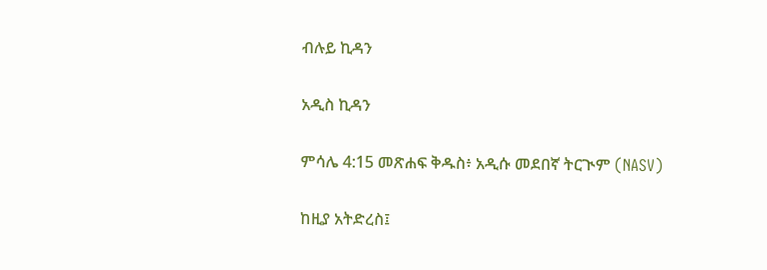ብሉይ ኪዳን

አዲስ ኪዳን

ምሳሌ 4:15 መጽሐፍ ቅዱስ፥ አዲሱ መደበኛ ትርጒም (NASV)

ከዚያ አትድረስ፤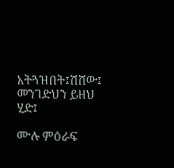አትጓዝበት፤ሽሸው፤ መንገድህን ይዘህ ሂድ፤

ሙሉ ምዕራፍ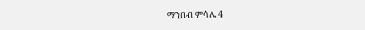ማንበብ ምሳሌ 4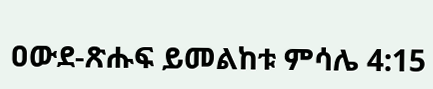ዐውደ-ጽሑፍ ይመልከቱ ምሳሌ 4:15